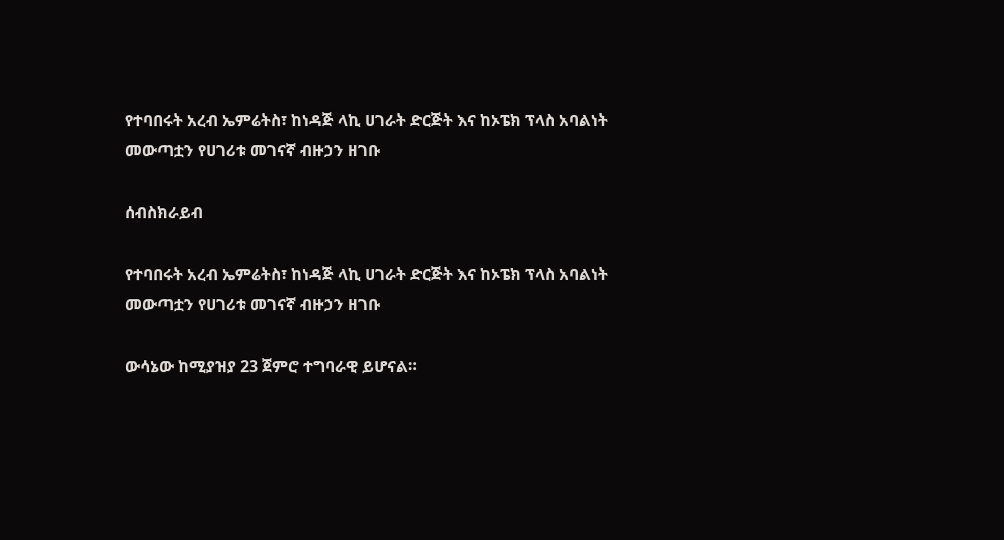የተባበሩት አረብ ኤምሬትስ፣ ከነዳጅ ላኪ ሀገራት ድርጅት እና ከኦፔክ ፕላስ አባልነት መውጣቷን የሀገሪቱ መገናኛ ብዙኃን ዘገቡ

ሰብስክራይብ

የተባበሩት አረብ ኤምሬትስ፣ ከነዳጅ ላኪ ሀገራት ድርጅት እና ከኦፔክ ፕላስ አባልነት መውጣቷን የሀገሪቱ መገናኛ ብዙኃን ዘገቡ

ውሳኔው ከሚያዝያ 23 ጀምሮ ተግባራዊ ይሆናል።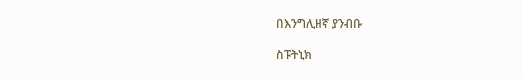በእንግሊዘኛ ያንብቡ

ስፑትኒክ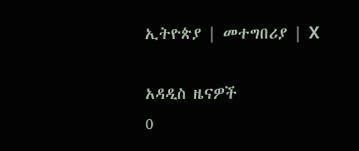ኢትዮጵያ | መተግበሪያ | X

አዳዲስ ዜናዎች
0